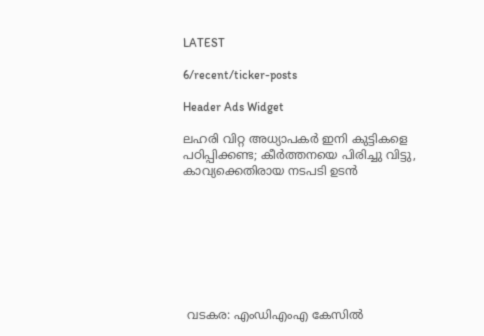LATEST

6/recent/ticker-posts

Header Ads Widget

ലഹരി വിറ്റ അധ്യാപകർ ഇനി കുട്ടികളെ പഠിപ്പിക്കണ്ട; കീർത്തനയെ പിരിച്ചു വിട്ടു, കാവ്യക്കെതിരായ നടപടി ഉടൻ








 വടകര: എംഡിഎംഎ കേസിൽ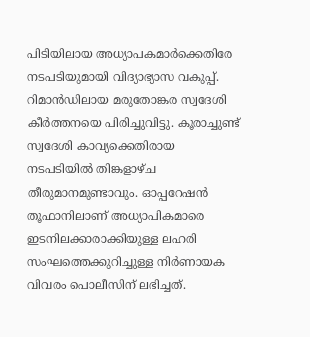പിടിയിലായ അധ്യാപകമാർക്കെതിരേ നടപടിയുമായി വിദ്യാഭ്യാസ വകുപ്പ്. റിമാൻ‍ഡിലായ മരുതോങ്കര സ്വദേശി കീര്‍ത്തനയെ പിരിച്ചുവിട്ടു. കൂരാച്ചുണ്ട് സ്വദേശി കാവ്യക്കെതിരായ നടപടിയിൽ തിങ്കളാഴ്ച തീരുമാനമുണ്ടാവും. ഓപ്പറേഷൻ തൂഫാനിലാണ് അധ്യാപികമാരെ ഇടനിലക്കാരാക്കിയുള്ള ലഹരി സംഘത്തെക്കുറിച്ചുള്ള നിര്‍ണായക വിവരം പൊലീസിന് ലഭിച്ചത്.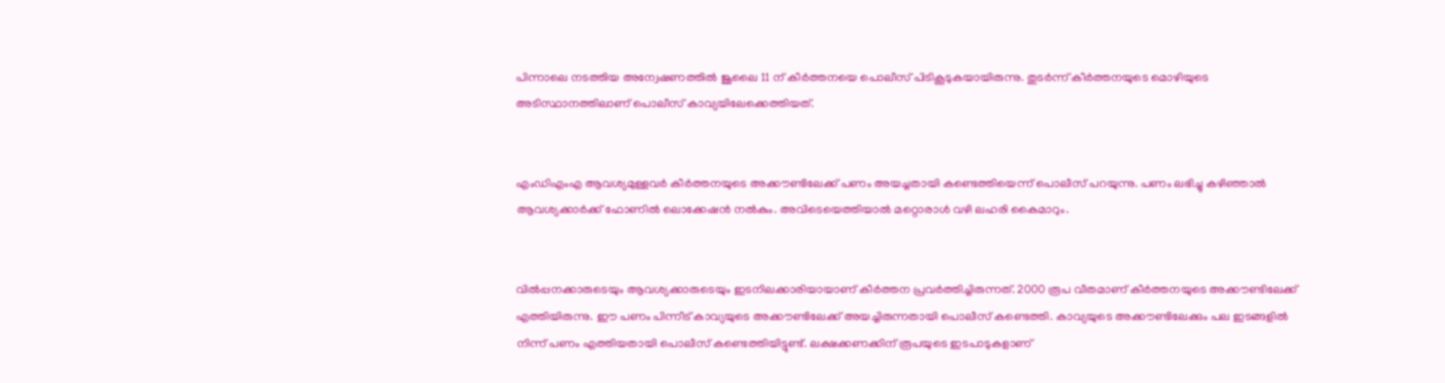പിന്നാലെ നടത്തിയ അന്വേഷണത്തിൽ ജൂലൈ 11 ന് കീർത്തനയെ പൊലീസ് പിടികൂടുകയായിരുന്നു. തുടർന്ന് കീർത്തനയുടെ മൊഴിയുടെ അടിസ്ഥാനത്തിലാണ് പൊലീസ് കാവ്യയിലേക്കെത്തിയത്.


എംഡിഎംഎ ആവശ്യമുള്ളവർ കീർത്തനയുടെ അക്കൗണ്ടിലേക്ക് പണം അയച്ചതായി കണ്ടെത്തിയെന്ന് പൊലീസ് പറയുന്നു. പണം ലഭിച്ചു കഴിഞ്ഞാൽ ആവശ്യക്കാർക്ക് ഫോണിൽ ലൊക്കേഷൻ നൽകും. അവിടെയെത്തിയാൽ മറ്റൊരാൾ വഴി ലഹരി കൈമാറും.


വിൽപ്പനക്കാരുടെയും ആവശ്യക്കാരുടെയും ഇടനിലക്കാരിയായാണ് കീർത്തന പ്രവർത്തിച്ചിരുന്നത്. 2000 രൂപ വീതമാണ് കീർത്തനയുടെ അക്കൗണ്ടിലേക്ക് എത്തിയിരുന്നു. ഈ പണം പിന്നീട് കാവ്യയുടെ അക്കൗണ്ടിലേക്ക് അയച്ചിരുന്നതായി പൊലീസ് കണ്ടെത്തി. കാവ്യയുടെ അക്കൗണ്ടിലേക്കും പല ഇടങ്ങളിൽ നിന്ന് പണം എത്തിയതായി പൊലീസ് കണ്ടെത്തിയിട്ടുണ്ട്. ലക്ഷക്കണക്കിന് രൂപയുടെ ഇടപാടുകളാണ്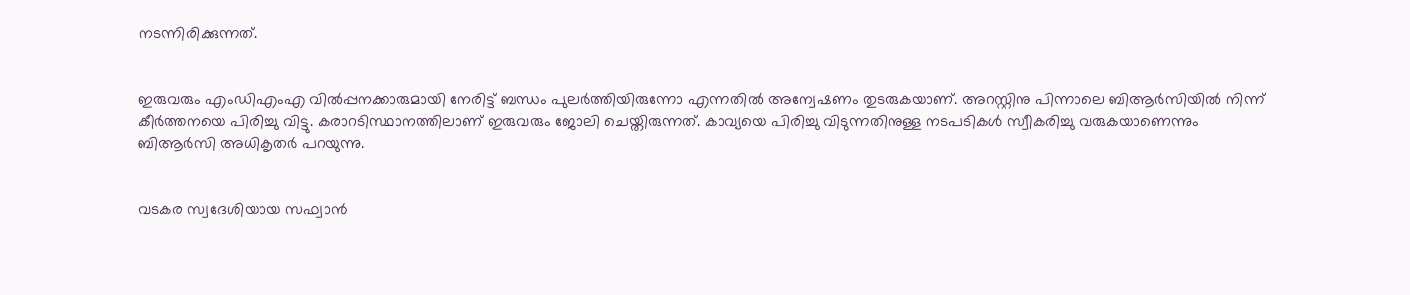നടന്നിരിക്കുന്നത്.


ഇരുവരും എംഡിഎംഎ വിൽപ്പനക്കാരുമായി നേരിട്ട് ബന്ധം പുലർത്തിയിരുന്നോ എന്നതിൽ അന്വേഷണം തുടരുകയാണ്. അറസ്റ്റിനു പിന്നാലെ ബിആർസിയിൽ നിന്ന് കീർത്തനയെ പിരിച്ചു വിട്ടു. കരാറടിസ്ഥാനത്തിലാണ് ഇരുവരും ജോലി ചെയ്തിരുന്നത്. കാവ്യയെ പിരിച്ചു വിടുന്നതിനുള്ള നടപടികൾ സ്വീകരിച്ചു വരുകയാണെന്നും ബിആർസി അധികൃതർ പറയുന്നു.


വടകര സ്വദേശിയായ സഫ്വാൻ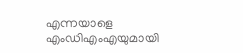എന്നയാളെ എംഡിഎംഎയുമായി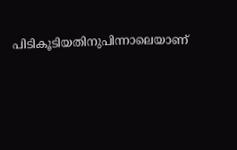പിടികൂടിയതിനുപിന്നാലെയാണ്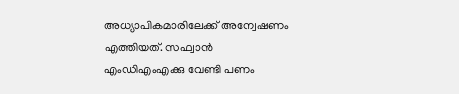അധ്യാപികമാരിലേക്ക് അന്വേഷണം എത്തിയത്. സഫ്വാൻ എംഡിഎംഎക്കു വേണ്ടി പണം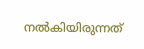നൽകിയിരുന്നത്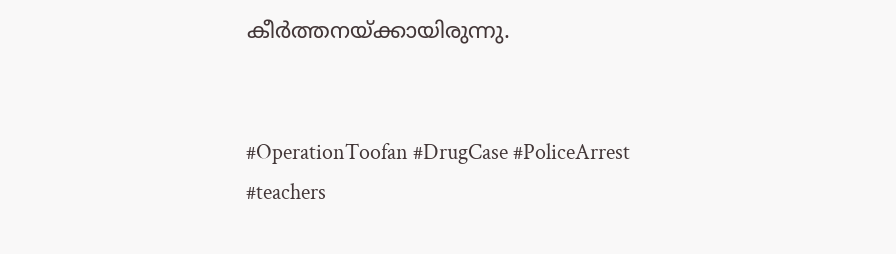കീർത്തനയ്ക്കായിരുന്നു.


#OperationToofan #DrugCase #PoliceArrest #teachers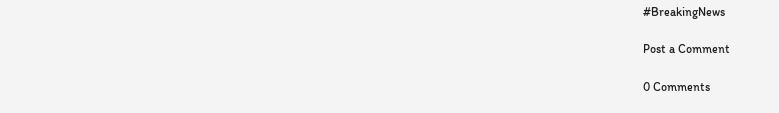#BreakingNews

Post a Comment

0 Comments